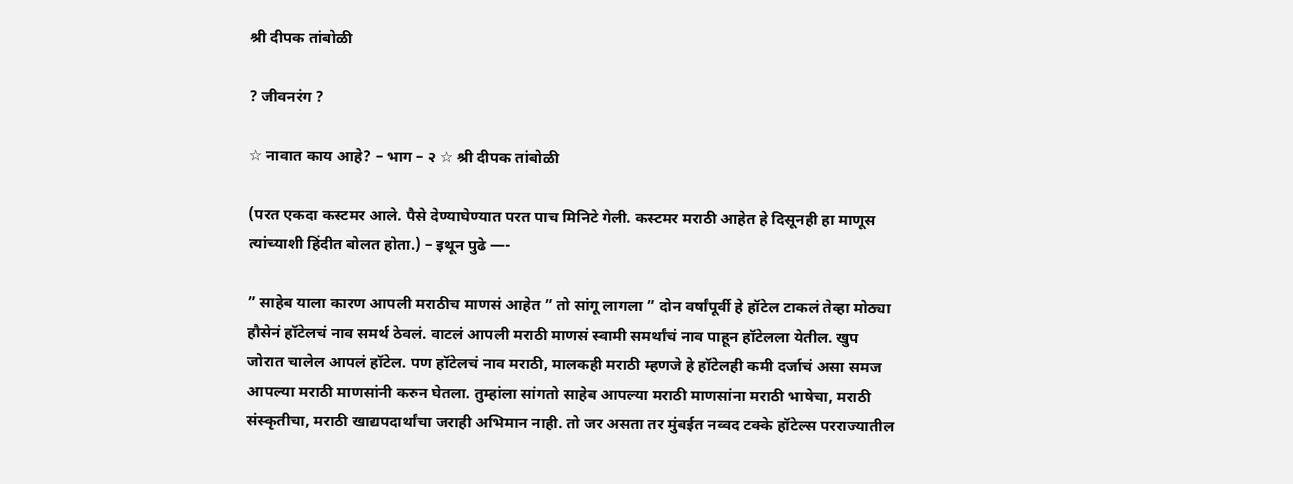श्री दीपक तांबोळी

? जीवनरंग ?

☆ नावात काय आहे? – भाग – २ ☆ श्री दीपक तांबोळी

(परत एकदा कस्टमर आले. पैसे देण्याघेण्यात परत पाच मिनिटे गेली. कस्टमर मराठी आहेत हे दिसूनही हा माणूस त्यांच्याशी हिंदीत बोलत होता.) – इथून पुढे —-

” साहेब याला कारण आपली मराठीच माणसं आहेत ” तो सांगू लागला ” दोन वर्षांपूर्वी हे हॉटेल टाकलं तेव्हा मोठ्या हौसेनं हॉटेलचं नाव समर्थ ठेवलं. वाटलं आपली मराठी माणसं स्वामी समर्थांचं नाव पाहून हॉटेलला येतील. खुप जोरात चालेल आपलं हॉटेल. पण हॉटेलचं नाव मराठी, मालकही मराठी म्हणजे हे हॉटेलही कमी दर्जाचं असा समज आपल्या मराठी माणसांनी करुन घेतला. तुम्हांला सांगतो साहेब आपल्या मराठी माणसांना मराठी भाषेचा, मराठी संस्कृतीचा, मराठी खाद्यपदार्थांचा जराही अभिमान नाही. तो जर असता तर मुंबईत नव्वद टक्के हॉटेल्स परराज्यातील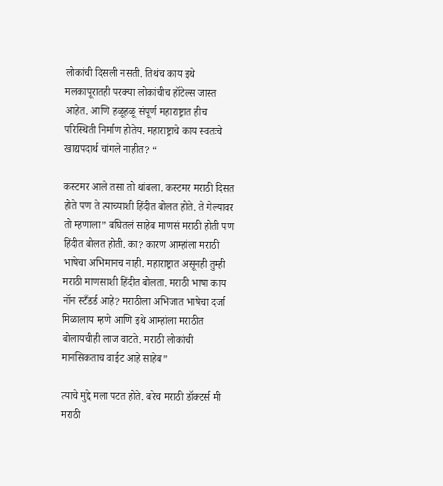लोकांची दिसली नसती. तिथंच काय इथे मलकापूरातही परक्या लोकांचीच हॉटेल्स जास्त आहेत. आणि हळूहळू संपूर्ण महाराष्ट्रात हीच परिस्थिती निर्माण होतेय. महाराष्ट्राचे काय स्वतःचे खाद्यपदार्थ चांगले नाहीत? “

कस्टमर आले तसा तो थांबला. कस्टमर मराठी दिसत होते पण ते त्याच्याशी हिंदीत बोलत होते. ते गेल्यावर तो म्हणाला” बघितलं साहेब माणसं मराठी होती पण हिंदीत बोलत होती. का? कारण आम्हांला मराठी भाषेचा अभिमानच नाही. महाराष्ट्रात असूनही तुम्ही मराठी माणसाशी हिंदीत बोलता. मराठी भाषा काय नॉन स्टँडर्ड आहे? मराठीला अभिजात भाषेचा दर्जा मिळालाय म्हणे आणि इथे आम्हांला मराठीत बोलायचीही लाज वाटते. मराठी लोकांची मानसिकताच वाईट आहे साहेब”

त्याचे मुद्दे मला पटत होते. बरेच मराठी डॉक्टर्स मी मराठी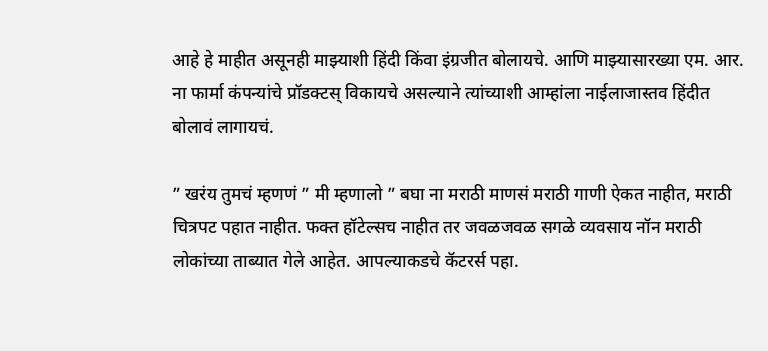आहे हे माहीत असूनही माझ्याशी हिंदी किंवा इंग्रजीत बोलायचे. आणि माझ्यासारख्या एम. आर. ना फार्मा कंपन्यांचे प्रॉडक्टस् विकायचे असल्याने त्यांच्याशी आम्हांला नाईलाजास्तव हिंदीत बोलावं लागायचं.

” खरंय तुमचं म्हणणं ” मी म्हणालो ” बघा ना मराठी माणसं मराठी गाणी ऐकत नाहीत, मराठी चित्रपट पहात नाहीत. फक्त हॉटेल्सच नाहीत तर जवळजवळ सगळे व्यवसाय नॉन मराठी लोकांच्या ताब्यात गेले आहेत. आपल्याकडचे कॅटरर्स पहा.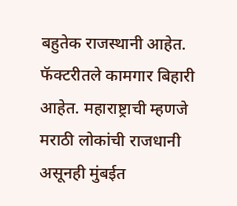बहुतेक राजस्थानी आहेत. फॅक्टरीतले कामगार बिहारी आहेत. महाराष्ट्राची म्हणजे मराठी लोकांची राजधानी असूनही मुंबईत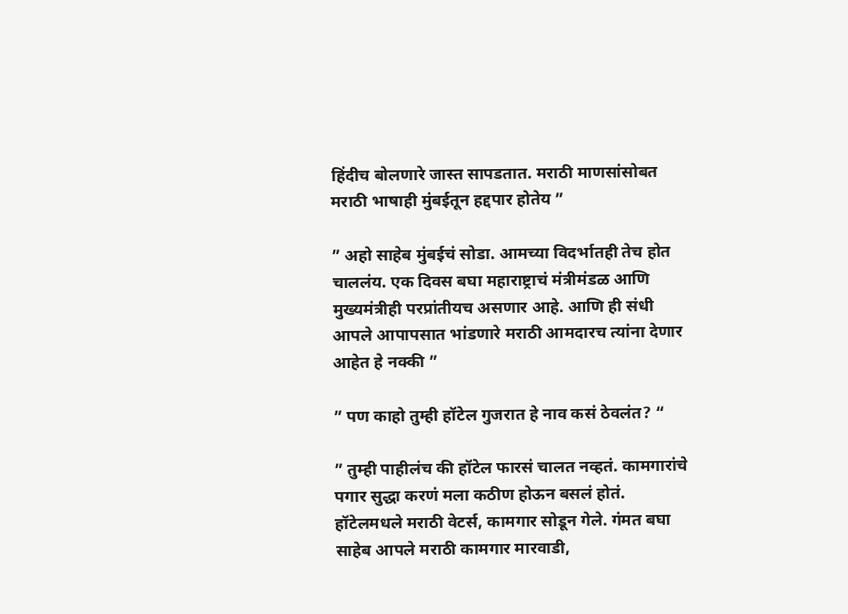हिंदीच बोलणारे जास्त सापडतात. मराठी माणसांसोबत मराठी भाषाही मुंबईतून हद्दपार होतेय ”

” अहो साहेब मुंबईचं सोडा. आमच्या विदर्भातही तेच होत चाललंय. एक दिवस बघा महाराष्ट्राचं मंत्रीमंडळ आणि मुख्यमंत्रीही परप्रांतीयच असणार आहे. आणि ही संधी आपले आपापसात भांडणारे मराठी आमदारच त्यांना देणार आहेत हे नक्की ”

” पण काहो तुम्ही हॉटेल गुजरात हे नाव कसं ठेवलंत? “

” तुम्ही पाहीलंच की हॉटेल फारसं चालत नव्हतं. कामगारांचे पगार सुद्धा करणं मला कठीण होऊन बसलं होतं. हॉटेलमधले मराठी वेटर्स, कामगार सोडून गेले. गंमत बघा साहेब आपले मराठी कामगार मारवाडी,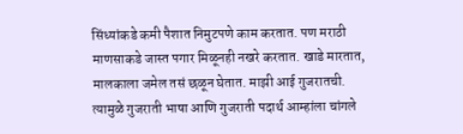सिंध्यांकडे कमी पैशात निमुटपणे काम करतात. पण मराठी माणसाकडे जास्त पगार मिळूनही नखरे करतात. खाडे मारतात, मालकाला जमेल तसं छळून घेतात. माझी आई गुजरातची. त्यामुळे गुजराती भाषा आणि गुजराती पदार्थ आम्हांला चांगले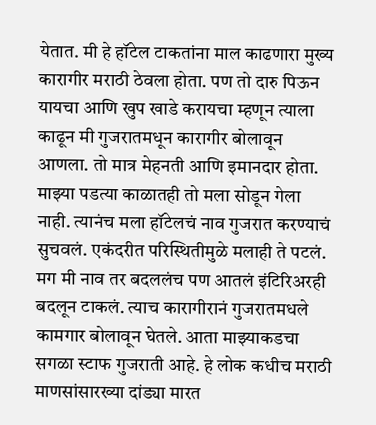येतात. मी हे हॉटेल टाकतांना माल काढणारा मुख्य कारागीर मराठी ठेवला होता. पण तो दारु पिऊन यायचा आणि खुप खाडे करायचा म्हणून त्याला काढून मी गुजरातमधून कारागीर बोलावून आणला. तो मात्र मेहनती आणि इमानदार होता. माझ्या पडत्या काळातही तो मला सोडून गेला नाही. त्यानंच मला हॉटेलचं नाव गुजरात करण्याचं सुचवलं. एकंदरीत परिस्थितीमुळे मलाही ते पटलं. मग मी नाव तर बदललंच पण आतलं इंटिरिअरही बदलून टाकलं. त्याच कारागीरानं गुजरातमधले कामगार बोलावून घेतले. आता माझ्याकडचा सगळा स्टाफ गुजराती आहे. हे लोक कधीच मराठी माणसांसारख्या दांड्या मारत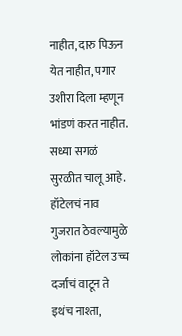नाहीत, दारु पिऊन येत नाहीत, पगार उशीरा दिला म्हणून भांडणं करत नाहीत. सध्या सगळं सुरळीत चालू आहे. हॉटेलचं नाव गुजरात ठेवल्यामुळे लोकांना हॉटेल उच्च दर्जाचं वाटून ते इथंच नाश्ता,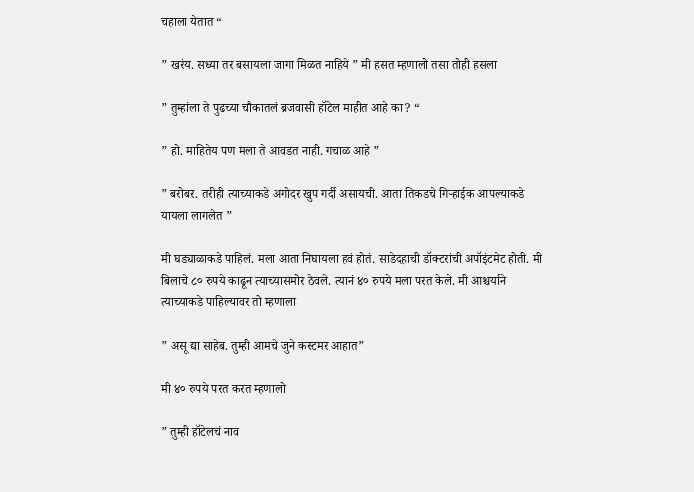चहाला येतात “

” खरंय. सध्या तर बसायला जागा मिळत नाहिये ” मी हसत म्हणालो तसा तोही हसला

” तुम्हांला ते पुढच्या चौकातलं ब्रजवासी हॉटेल माहीत आहे का? “

” हो. माहितेय पण मला ते आवडत नाही. गचाळ आहे ”

” बरोबर. तरीही त्याच्याकडे अगोदर खुप गर्दी असायची. आता तिकडचे गिऱ्हाईक आपल्याकडे यायला लागलेत ”

मी घड्याळाकडे पाहिलं. मला आता निघायला हवं होतं. साडेदहाची डॉक्टरांची अपॉइंटमेट होती. मी बिलाचे ८० रुपये काढून त्याच्यासमोर ठेवले. त्यानं ४० रुपये मला परत केले. मी आश्चर्याने त्याच्याकडे पाहिल्यावर तो म्हणाला

” असू द्या साहेब. तुम्ही आमचे जुने कस्टमर आहात”

मी ४० रुपये परत करत म्हणालो

” तुम्ही हॉटेलचं नाव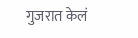गुजरात केलं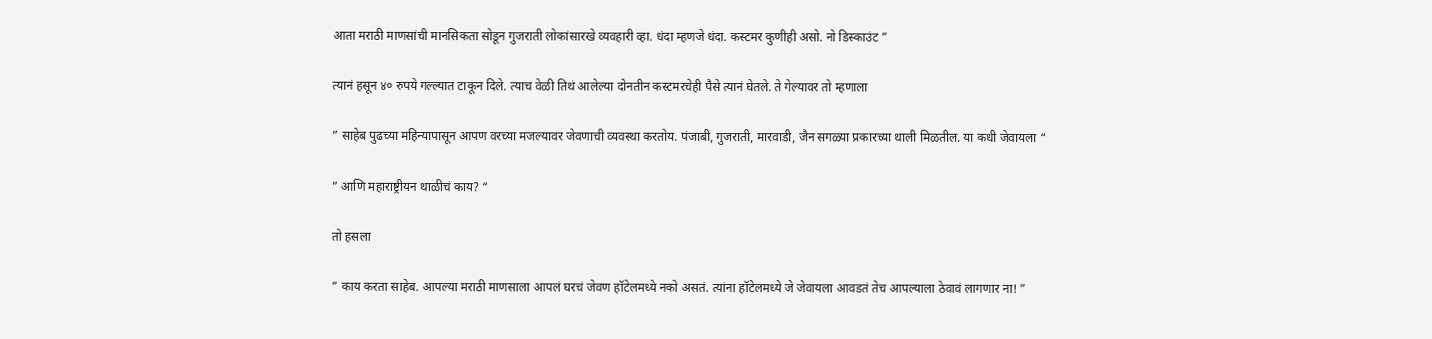आता मराठी माणसांची मानसिकता सोडून गुजराती लोकांसारखे व्यवहारी व्हा. धंदा म्हणजे धंदा. कस्टमर कुणीही असो. नो डिस्काउंट ”

त्यानं हसून ४० रुपये गल्ल्यात टाकून दिले. त्याच वेळी तिथं आलेल्या दोनतीन कस्टमरचेही पैसे त्यानं घेतले. ते गेल्यावर तो म्हणाला

” साहेब पुढच्या महिन्यापासून आपण वरच्या मजल्यावर जेवणाची व्यवस्था करतोय. पंजाबी, गुजराती, मारवाडी, जैन सगळ्या प्रकारच्या थाली मिळतील. या कधी जेवायला “

” आणि महाराष्ट्रीयन थाळीचं काय? “

तो हसला

” काय करता साहेब. आपल्या मराठी माणसाला आपलं घरचं जेवण हॉटेलमध्ये नको असतं. त्यांना हॉटेलमध्ये जे जेवायला आवडतं तेच आपल्याला ठेवावं लागणार ना! ”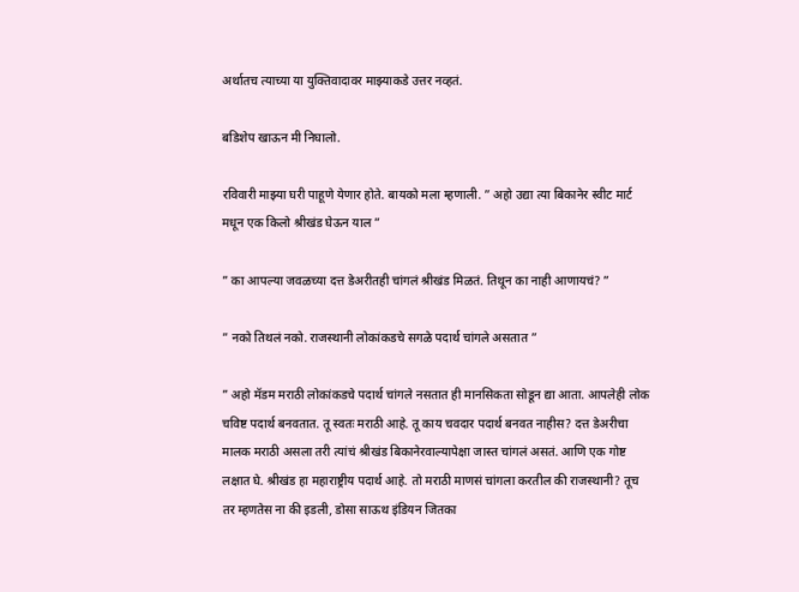अर्थातच त्याच्या या युक्तिवादावर माझ्याकडे उत्तर नव्हतं.

बडिशेप खाऊन मी निघालो.

रविवारी माझ्या घरी पाहूणे येणार होते. बायको मला म्हणाली. ” अहो उद्या त्या बिकानेर स्वीट मार्ट मधून एक किलो श्रीखंड घेऊन याल ”

” का आपल्या जवळच्या दत्त डेअरीतही चांगलं श्रीखंड मिळतं. तिथून का नाही आणायचं? ”

” नको तिथलं नको. राजस्थानी लोकांकडचे सगळे पदार्थ चांगले असतात ”

” अहो मॅडम मराठी लोकांकडचे पदार्थ चांगले नसतात ही मानसिकता सोडून द्या आता. आपलेही लोक चविष्ट पदार्थ बनवतात. तू स्वतः मराठी आहे. तू काय चवदार पदार्थ बनवत नाहीस? दत्त डेअरीचा मालक मराठी असला तरी त्यांचं श्रीखंड बिकानेरवाल्यापेक्षा जास्त चांगलं असतं. आणि एक गोष्ट लक्षात घे. श्रीखंड हा महाराष्ट्रीय पदार्थ आहे. तो मराठी माणसं चांगला करतील की राजस्थानी? तूच तर म्हणतेस ना की इडली, डोसा साऊथ इंडियन जितका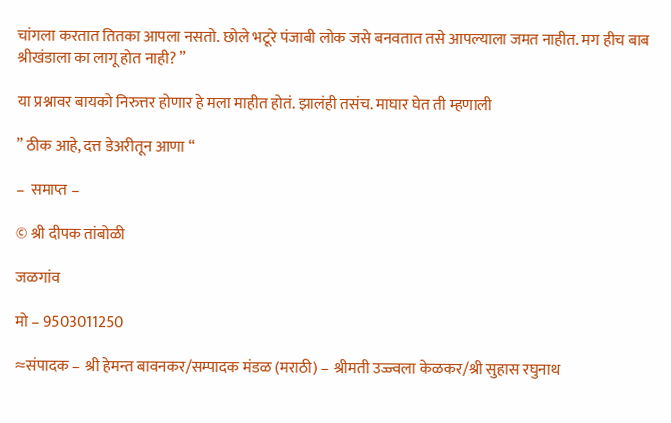चांगला करतात तितका आपला नसतो. छोले भटूरे पंजाबी लोक जसे बनवतात तसे आपल्याला जमत नाहीत. मग हीच बाब श्रीखंडाला का लागू होत नाही? ”

या प्रश्नावर बायको निरुत्तर होणार हे मला माहीत होतं. झालंही तसंच. माघार घेत ती म्हणाली

” ठीक आहे, दत्त डेअरीतून आणा “

–  समाप्त –

© श्री दीपक तांबोळी

जळगांव

मो – 9503011250

≈संपादक – श्री हेमन्त बावनकर/सम्पादक मंडळ (मराठी) – श्रीमती उज्ज्वला केळकर/श्री सुहास रघुनाथ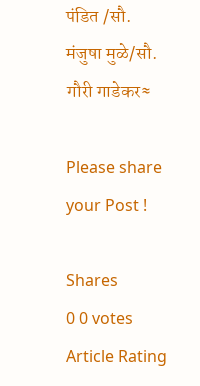पंडित /सौ. मंजुषा मुळे/सौ. गौरी गाडेकर≈

Please share your Post !

Shares
0 0 votes
Article Rating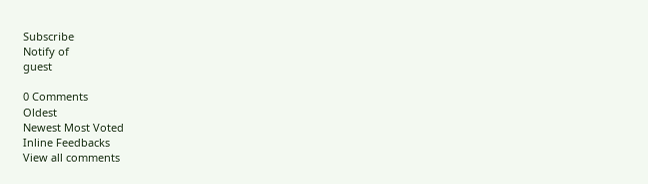Subscribe
Notify of
guest

0 Comments
Oldest
Newest Most Voted
Inline Feedbacks
View all comments